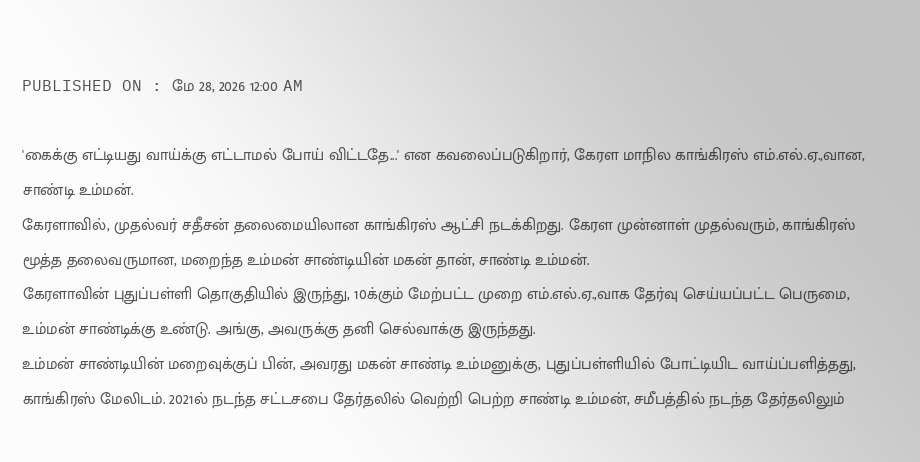PUBLISHED ON : மே 28, 2026 12:00 AM

'கைக்கு எட்டியது வாய்க்கு எட்டாமல் போய் விட்டதே...' என கவலைப்படுகிறார், கேரள மாநில காங்கிரஸ் எம்.எல்.ஏ.,வான, சாண்டி உம்மன்.
கேரளாவில், முதல்வர் சதீசன் தலைமையிலான காங்கிரஸ் ஆட்சி நடக்கிறது. கேரள முன்னாள் முதல்வரும், காங்கிரஸ் மூத்த தலைவருமான, மறைந்த உம்மன் சாண்டியின் மகன் தான், சாண்டி உம்மன்.
கேரளாவின் புதுப்பள்ளி தொகுதியில் இருந்து, 10க்கும் மேற்பட்ட முறை எம்.எல்.ஏ.,வாக தேர்வு செய்யப்பட்ட பெருமை, உம்மன் சாண்டிக்கு உண்டு. அங்கு, அவருக்கு தனி செல்வாக்கு இருந்தது.
உம்மன் சாண்டியின் மறைவுக்குப் பின், அவரது மகன் சாண்டி உம்மனுக்கு, புதுப்பள்ளியில் போட்டியிட வாய்ப்பளித்தது, காங்கிரஸ் மேலிடம். 2021ல் நடந்த சட்டசபை தேர்தலில் வெற்றி பெற்ற சாண்டி உம்மன், சமீபத்தில் நடந்த தேர்தலிலும்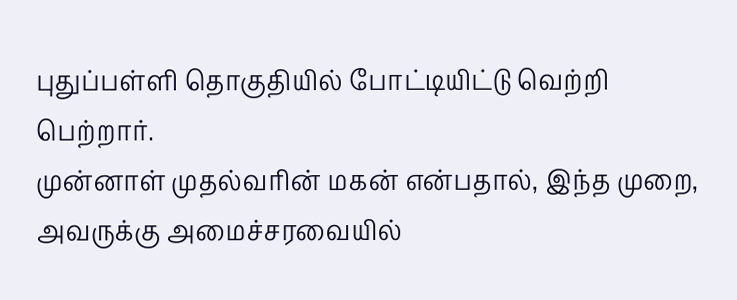புதுப்பள்ளி தொகுதியில் போட்டியிட்டு வெற்றி பெற்றார்.
முன்னாள் முதல்வரின் மகன் என்பதால், இந்த முறை, அவருக்கு அமைச்சரவையில்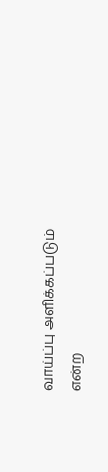வாய்ப்பு அளிக்கப்படும் என்ற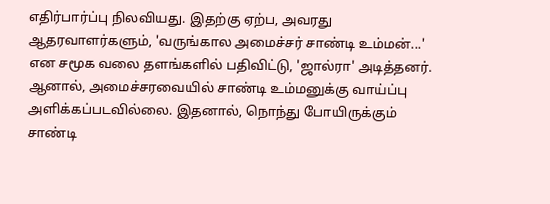எதிர்பார்ப்பு நிலவியது. இதற்கு ஏற்ப, அவரது ஆதரவாளர்களும், 'வருங்கால அமைச்சர் சாண்டி உம்மன்...' என சமூக வலை தளங்களில் பதிவிட்டு, 'ஜால்ரா' அடித்தனர்.
ஆனால், அமைச்சரவையில் சாண்டி உம்மனுக்கு வாய்ப்பு அளிக்கப்படவில்லை. இதனால், நொந்து போயிருக்கும் சாண்டி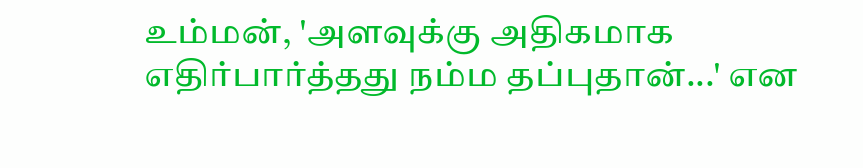உம்மன், 'அளவுக்கு அதிகமாக எதிர்பார்த்தது நம்ம தப்புதான்...' என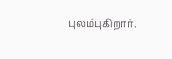புலம்புகிறார்.